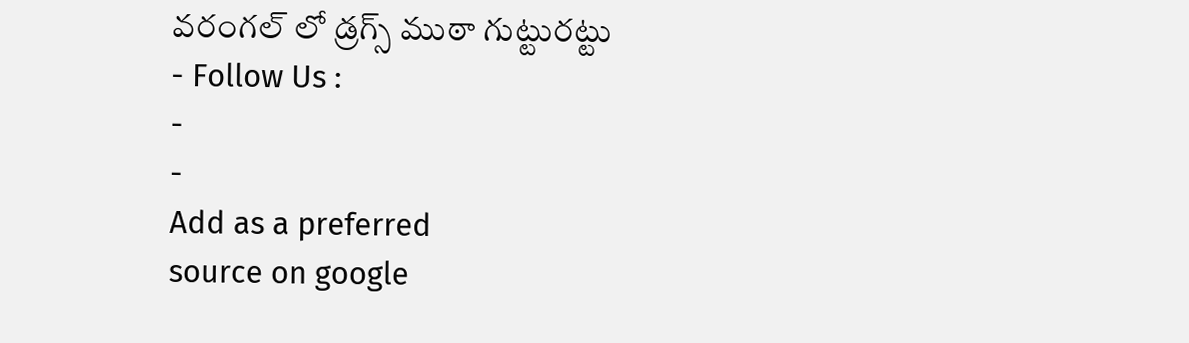వరంగల్ లో డ్రగ్స్ ముఠా గుట్టురట్టు
- Follow Us :
-
-
Add as a preferred
source on google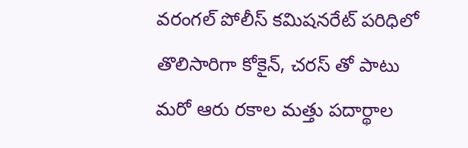వరంగల్ పోలీస్ కమిషనరేట్ పరిధిలో తొలిసారిగా కోకైన్, చరస్ తో పాటు మరో ఆరు రకాల మత్తు పదార్థాల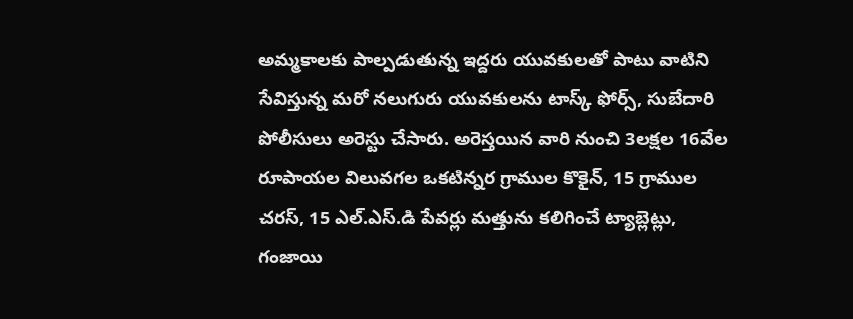అమ్మకాలకు పాల్పడుతున్న ఇద్దరు యువకులతో పాటు వాటిని సేవిస్తున్న మరో నలుగురు యువకులను టాస్క్ ఫోర్స్, సుబేదారి పోలీసులు అరెస్టు చేసారు. అరెస్తయిన వారి నుంచి 3లక్షల 16వేల రూపాయల విలువగల ఒకటిన్నర గ్రాముల కొకైన్, 15 గ్రాముల చరస్, 15 ఎల్.ఎస్.డి పేవర్లు మత్తును కలిగించే ట్యాబ్లెట్లు, గంజాయి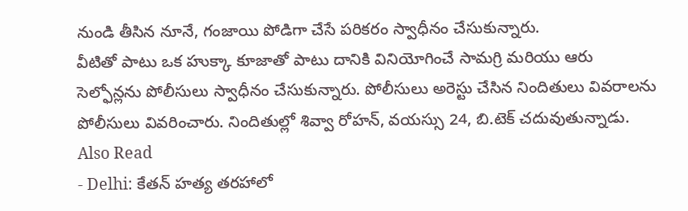నుండి తీసిన నూనే, గంజాయి పోడిగా చేసే పరికరం స్వాధీనం చేసుకున్నారు.
వీటితో పాటు ఒక హుక్కా కూజాతో పాటు దానికి వినియోగించే సామగ్రి మరియు ఆరు సెల్ఫోన్లను పోలీసులు స్వాధీనం చేసుకున్నారు. పోలీసులు అరెస్టు చేసిన నిందితులు వివరాలను పోలీసులు వివరించారు. నిందితుల్లో శివ్వా రోహన్, వయస్సు 24, బి.టెక్ చదువుతున్నాడు.
Also Read
- Delhi: కేతన్ హత్య తరహాలో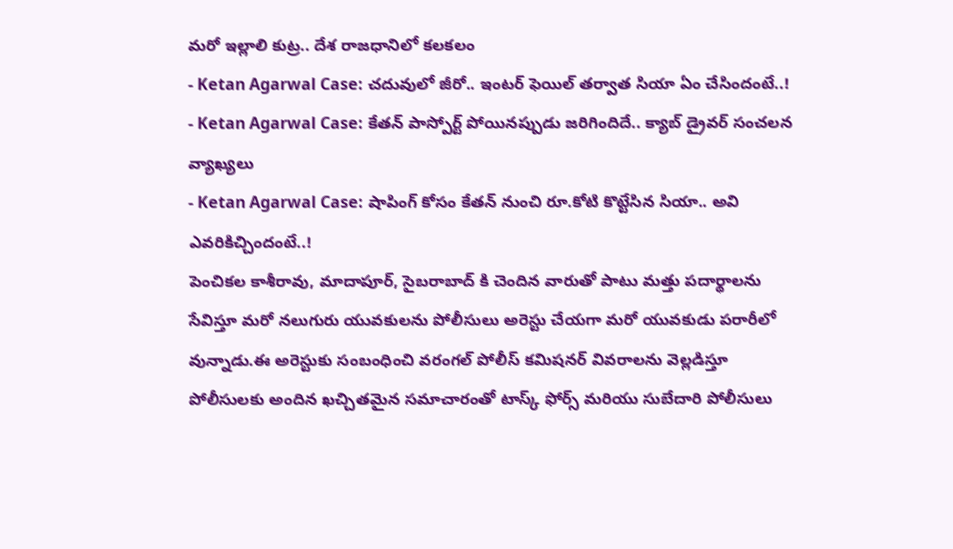మరో ఇల్లాలి కుట్ర.. దేశ రాజధానిలో కలకలం
- Ketan Agarwal Case: చదువులో జీరో.. ఇంటర్ ఫెయిల్ తర్వాత సియా ఏం చేసిందంటే..!
- Ketan Agarwal Case: కేతన్ పాస్పోర్ట్ పోయినప్పుడు జరిగిందిదే.. క్యాబ్ డ్రైవర్ సంచలన వ్యాఖ్యలు
- Ketan Agarwal Case: షాపింగ్ కోసం కేతన్ నుంచి రూ.కోటి కొట్టేసిన సియా.. అవి ఎవరికిచ్చిందంటే..!
పెంచికల కాశీరావు, మాదాపూర్, సైబరాబాద్ కి చెందిన వారుతో పాటు మత్తు పదార్థాలను సేవిస్తూ మరో నలుగురు యువకులను పోలీసులు అరెస్టు చేయగా మరో యువకుడు పరారీలో వున్నాడు.ఈ అరెస్టుకు సంబంధించి వరంగల్ పోలీస్ కమిషనర్ వివరాలను వెల్లడిస్తూ పోలీసులకు అందిన ఖచ్చితమైన సమాచారంతో టాస్క్ ఫోర్స్ మరియు సుబేదారి పోలీసులు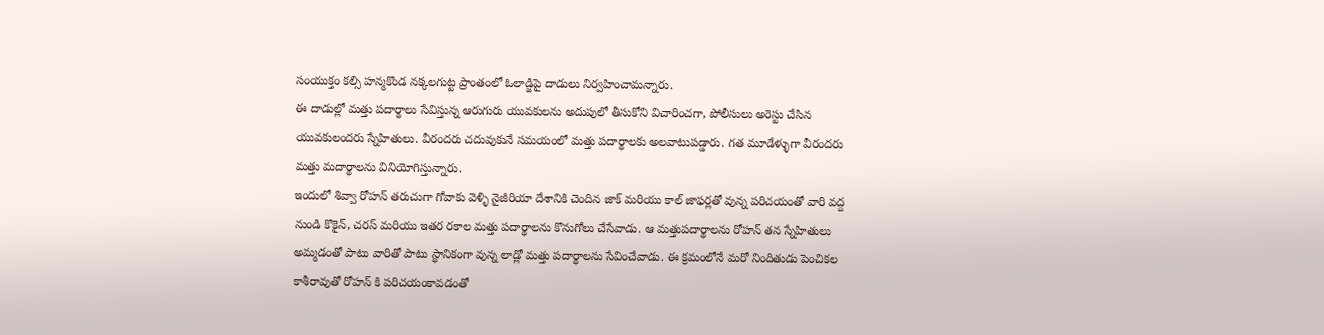సంయుక్తం కల్సి హన్మకొండ నక్కలగుట్ట ప్రాంతంలో ఓలాడ్జిపై దాడులు నిర్వహించామన్నారు.
ఈ దాడుల్లో మత్తు పదార్థాలు సేవిస్తున్న ఆరుగురు యువకులను అదుపులో తీసుకోని విచారించగా, పోలీసులు అరెస్టు చేసిన యువకులందరు స్నేహితులు. వీరందరు చదువుకునే సమయంలో మత్తు పదార్థాలకు అలవాటుపడ్డారు. గత మూడేళ్ళుగా వీరందరు మత్తు మదార్థాలను వినియోగిస్తున్నారు.
ఇందులో శివ్వా రోహన్ తరుచుగా గోవాకు వెళ్ళి నైజీరియా దేశానికి చెందిన జాక్ మరియు కాల్ జాఫర్లతో వున్న పరిచయంతో వారి వద్ద నుండి కొకైన్, చరస్ మరియు ఇతర రకాల మత్తు పదార్థాలను కొనుగోలు చేసేవాడు. ఆ మత్తుపదార్థాలను రోహన్ తన స్నేహితులు అమ్మడంతో పాటు వారితో పాటు స్థానికంగా వున్న లాడ్లో మత్తు పదార్థాలను సేవించేవాడు. ఈ క్రమంలోనే మరో నిందితుడు పెంచికల కాశీరావుతో రోహన్ కి పరిచయంకావడంతో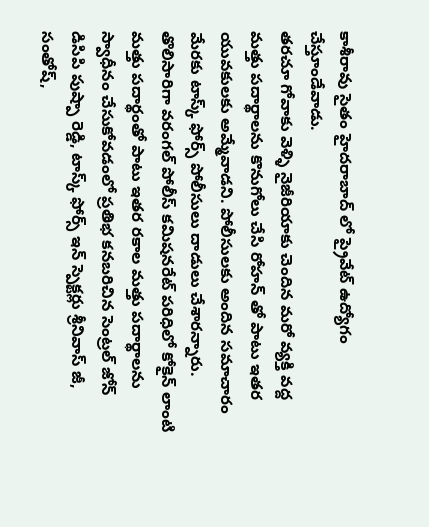కాశీరావు సైతం హైదరాబాద్ లో ప్రైవేట్ ఉద్యోగం చేస్తూండేవాడు.
తరచూ గోవాకు వెళ్ళి నైజీరియాకు చెందిన మరో వ్యక్తి వద్ద మత్తు పదార్థాలను కొనుగోలు చేసి రోహన్ తో పాటు ఇతర యువకులకు అమ్మేవాడని. పోలీసులకు అందిన సమాచారం మేరకు టాస్క్ ఫోర్స్ పోలీసులు దాడులు చేశారన్నారు.
తొలిసారిగా వరంగల్ పోలీస్ కమిషనరేట్ పరిధిలో కోకైన్ లాంటి మత్తు పదార్థంతో పాటు ఇతర రకాల మత్తు పదార్థాలను స్వాధీనం చేసుకోవడంలో ప్రతిభ కనబరిచిన సెంట్రల్ జోన్ డిసిపి పుష్పా రెడ్డి, టాస్క్ ఫోర్స్ ఇన్ స్పెక్టర్లు శ్రీనివాస్ జీ, సంతోష్,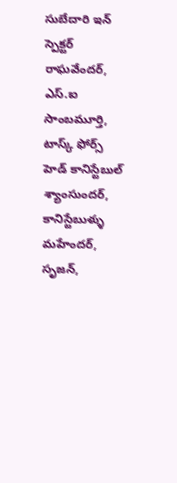సుబేదారి ఇన్ స్పెక్టర్ రాఘవేందర్, ఎస్.ఐ సాంబమూర్తి, టాస్క్ ఫోర్స్ హెడ్ కానిస్టేబుల్ శ్యాంసుందర్, కానిస్టేబుళ్ళు మహేందర్, సృజన్,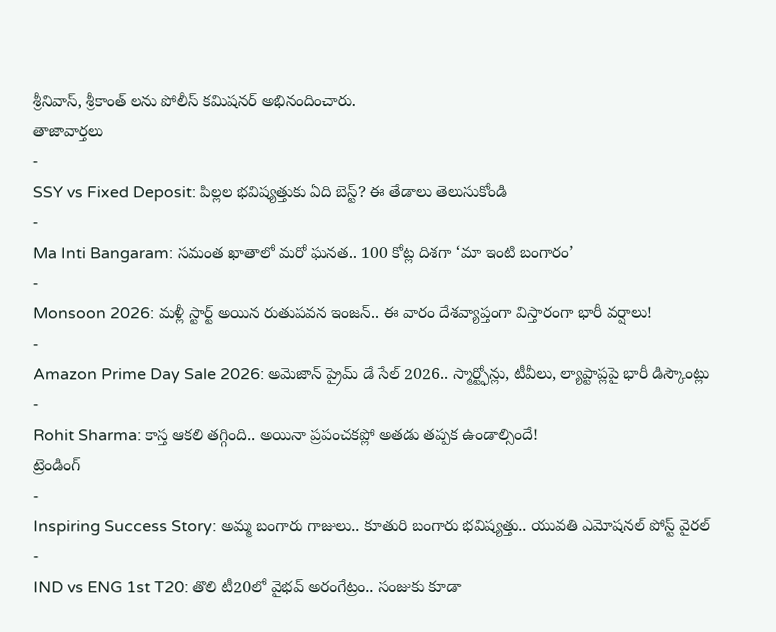శ్రీనివాస్, శ్రీకాంత్ లను పోలీస్ కమిషనర్ అభినందించారు.
తాజావార్తలు
-
SSY vs Fixed Deposit: పిల్లల భవిష్యత్తుకు ఏది బెస్ట్? ఈ తేడాలు తెలుసుకోండి
-
Ma Inti Bangaram: సమంత ఖాతాలో మరో ఘనత.. 100 కోట్ల దిశగా ‘మా ఇంటి బంగారం’
-
Monsoon 2026: మళ్లీ స్టార్ట్ అయిన రుతుపవన ఇంజన్.. ఈ వారం దేశవ్యాప్తంగా విస్తారంగా భారీ వర్షాలు!
-
Amazon Prime Day Sale 2026: అమెజాన్ ప్రైమ్ డే సేల్ 2026.. స్మార్ట్ఫోన్లు, టీవీలు, ల్యాప్టాప్లపై భారీ డిస్కౌంట్లు
-
Rohit Sharma: కాస్త ఆకలి తగ్గింది.. అయినా ప్రపంచకప్లో అతడు తప్పక ఉండాల్సిందే!
ట్రెండింగ్
-
Inspiring Success Story: అమ్మ బంగారు గాజులు.. కూతురి బంగారు భవిష్యత్తు.. యువతి ఎమోషనల్ పోస్ట్ వైరల్
-
IND vs ENG 1st T20: తొలి టీ20లో వైభవ్ అరంగేట్రం.. సంజుకు కూడా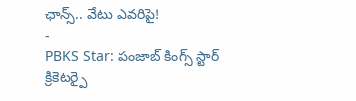ఛాన్స్.. వేటు ఎవరిపై!
-
PBKS Star: పంజాబ్ కింగ్స్ స్టార్ క్రికెటర్పై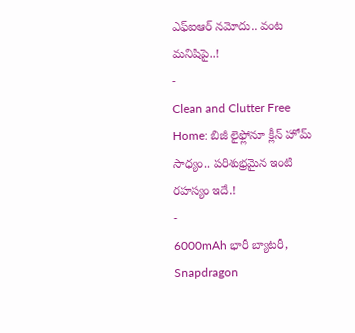ఎఫ్ఐఆర్ నమోదు.. వంట మనిషిపై..!
-
Clean and Clutter Free Home: బిజీ లైఫ్లోనూ క్లీన్ హోమ్ సాధ్యం.. పరిశుభ్రమైన ఇంటి రహస్యం ఇదే.!
-
6000mAh భారీ బ్యాటరీ, Snapdragon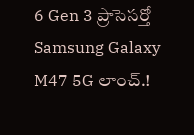6 Gen 3 ప్రాసెసర్తో Samsung Galaxy M47 5G లాంచ్.!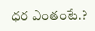ధర ఎంతంటే.?